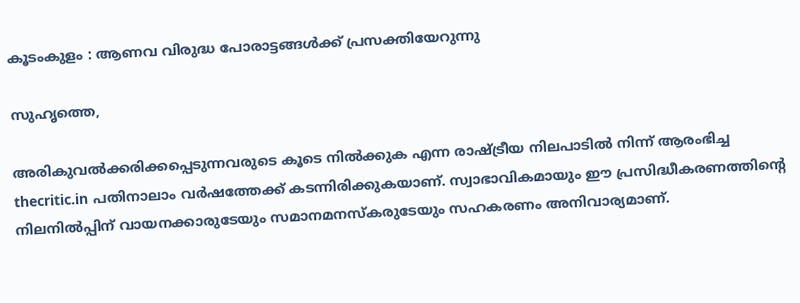കൂടംകുളം : ആണവ വിരുദ്ധ പോരാട്ടങ്ങള്‍ക്ക് പ്രസക്തിയേറുന്നു

സുഹൃത്തെ,

അരികുവല്‍ക്കരിക്കപ്പെടുന്നവരുടെ കൂടെ നില്‍ക്കുക എന്ന രാഷ്ട്രീയ നിലപാടില്‍ നിന്ന് ആരംഭിച്ച thecritic.in പതിനാലാം വര്‍ഷത്തേക്ക് കടന്നിരിക്കുകയാണ്. സ്വാഭാവികമായും ഈ പ്രസിദ്ധീകരണത്തിന്റെ നിലനില്‍പ്പിന് വായനക്കാരുടേയും സമാനമനസ്‌കരുടേയും സഹകരണം അനിവാര്യമാണ്.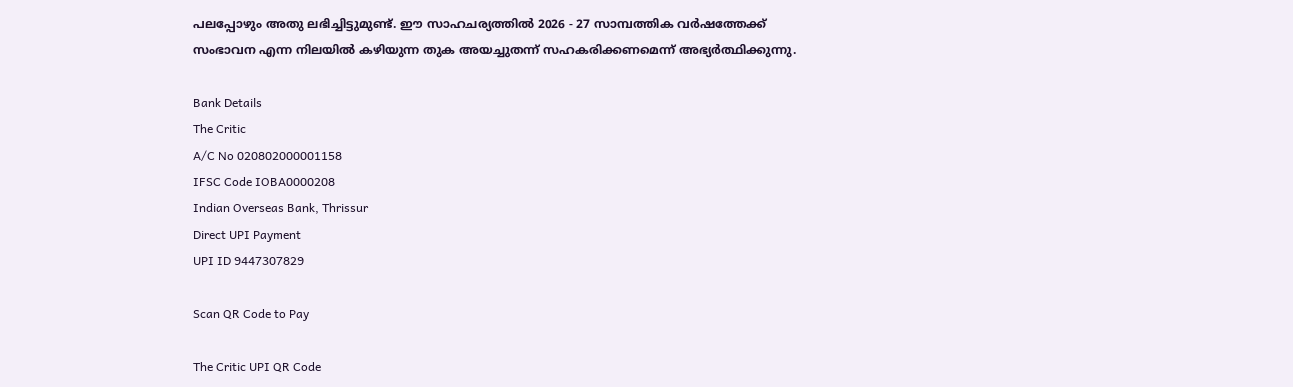പലപ്പോഴും അതു ലഭിച്ചിട്ടുമുണ്ട്. ഈ സാഹചര്യത്തില്‍ 2026 - 27 സാമ്പത്തിക വര്‍ഷത്തേക്ക് സംഭാവന എന്ന നിലയില്‍ കഴിയുന്ന തുക അയച്ചുതന്ന് സഹകരിക്കണമെന്ന് അഭ്യര്‍ത്ഥിക്കുന്നു.

Bank Details
The Critic
A/C No 020802000001158
IFSC Code IOBA0000208
Indian Overseas Bank, Thrissur
Direct UPI Payment
UPI ID 9447307829

Scan QR Code to Pay

The Critic UPI QR Code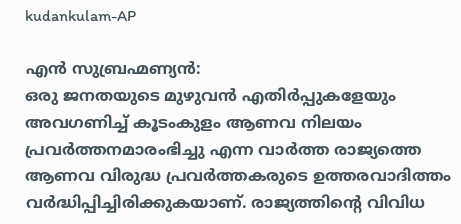kudankulam-AP

എന്‍ സുബ്രഹ്മണ്യന്‍:
ഒരു ജനതയുടെ മുഴുവന്‍ എതിര്‍പ്പുകളേയും അവഗണിച്ച് കൂടംകുളം ആണവ നിലയം പ്രവര്‍ത്തനമാരംഭിച്ചു എന്ന വാര്‍ത്ത രാജ്യത്തെ ആണവ വിരുദ്ധ പ്രവര്‍ത്തകരുടെ ഉത്തരവാദിത്തം വര്‍ദ്ധിപ്പിച്ചിരിക്കുകയാണ്. രാജ്യത്തിന്റെ വിവിധ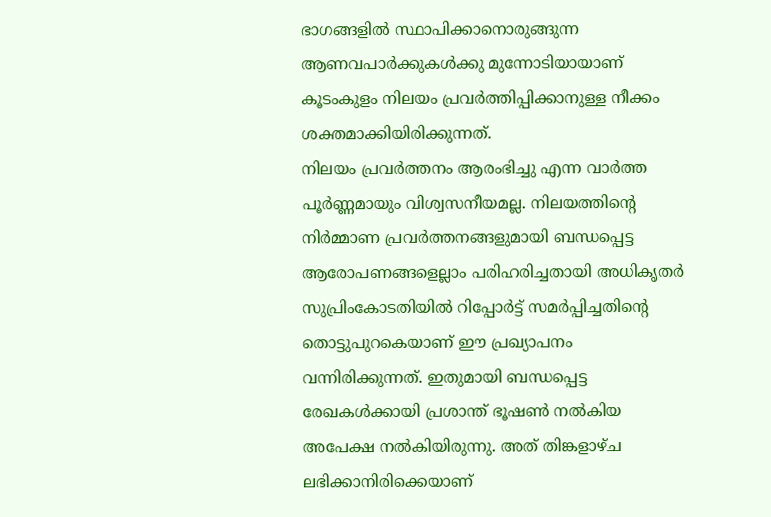ഭാഗങ്ങളില്‍ സ്ഥാപിക്കാനൊരുങ്ങുന്ന ആണവപാര്‍ക്കുകള്‍ക്കു മുന്നോടിയായാണ് കൂടംകുളം നിലയം പ്രവര്‍ത്തിപ്പിക്കാനുള്ള നീക്കം ശക്തമാക്കിയിരിക്കുന്നത്.
നിലയം പ്രവര്‍ത്തനം ആരംഭിച്ചു എന്ന വാര്‍ത്ത പൂര്‍ണ്ണമായും വിശ്വസനീയമല്ല. നിലയത്തിന്റെ നിര്‍മ്മാണ പ്രവര്‍ത്തനങ്ങളുമായി ബന്ധപ്പെട്ട ആരോപണങ്ങളെല്ലാം പരിഹരിച്ചതായി അധികൃതര്‍ സുപ്രിംകോടതിയില്‍ റിപ്പോര്‍ട്ട് സമര്‍പ്പിച്ചതിന്റെ തൊട്ടുപുറകെയാണ് ഈ പ്രഖ്യാപനം വന്നിരിക്കുന്നത്. ഇതുമായി ബന്ധപ്പെട്ട രേഖകള്‍ക്കായി പ്രശാന്ത് ഭൂഷണ്‍ നല്‍കിയ അപേക്ഷ നല്‍കിയിരുന്നു. അത് തിങ്കളാഴ്ച ലഭിക്കാനിരിക്കെയാണ്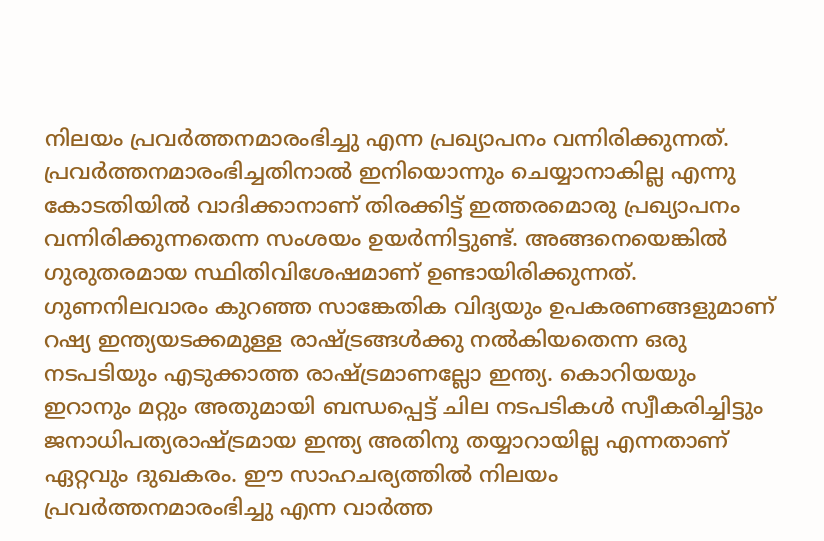നിലയം പ്രവര്‍ത്തനമാരംഭിച്ചു എന്ന പ്രഖ്യാപനം വന്നിരിക്കുന്നത്. പ്രവര്‍ത്തനമാരംഭിച്ചതിനാല്‍ ഇനിയൊന്നും ചെയ്യാനാകില്ല എന്നു കോടതിയില്‍ വാദിക്കാനാണ് തിരക്കിട്ട് ഇത്തരമൊരു പ്രഖ്യാപനം വന്നിരിക്കുന്നതെന്ന സംശയം ഉയര്‍ന്നിട്ടുണ്ട്. അങ്ങനെയെങ്കില്‍ ഗുരുതരമായ സ്ഥിതിവിശേഷമാണ് ഉണ്ടായിരിക്കുന്നത്. ഗുണനിലവാരം കുറഞ്ഞ സാങ്കേതിക വിദ്യയും ഉപകരണങ്ങളുമാണ് റഷ്യ ഇന്ത്യയടക്കമുള്ള രാഷ്ട്രങ്ങള്‍ക്കു നല്‍കിയതെന്ന ഒരു നടപടിയും എടുക്കാത്ത രാഷ്ട്രമാണല്ലോ ഇന്ത്യ. കൊറിയയും ഇറാനും മറ്റും അതുമായി ബന്ധപ്പെട്ട് ചില നടപടികള്‍ സ്വീകരിച്ചിട്ടും ജനാധിപത്യരാഷ്ട്രമായ ഇന്ത്യ അതിനു തയ്യാറായില്ല എന്നതാണ് ഏറ്റവും ദുഖകരം. ഈ സാഹചര്യത്തില്‍ നിലയം പ്രവര്‍ത്തനമാരംഭിച്ചു എന്ന വാര്‍ത്ത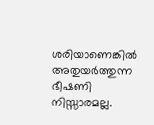ശരിയാണെങ്കില്‍ അതുയര്‍ത്തുന്ന ഭീഷണി നിസ്സാരമല്ല.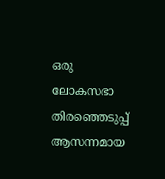ഒരു ലോകസഭാ തിരഞ്ഞെടുപ്പ് ആസന്നമായ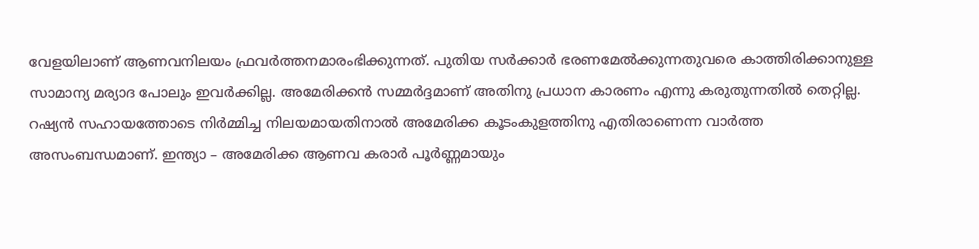വേളയിലാണ് ആണവനിലയം ഫ്രവര്‍ത്തനമാരംഭിക്കുന്നത്. പുതിയ സര്‍ക്കാര്‍ ഭരണമേല്‍ക്കുന്നതുവരെ കാത്തിരിക്കാനുള്ള സാമാന്യ മര്യാദ പോലും ഇവര്‍ക്കില്ല. അമേരിക്കന്‍ സമ്മര്‍ദ്ദമാണ് അതിനു പ്രധാന കാരണം എന്നു കരുതുന്നതില്‍ തെറ്റില്ല. റഷ്യന്‍ സഹായത്തോടെ നിര്‍മ്മിച്ച നിലയമായതിനാല്‍ അമേരിക്ക കൂടംകുളത്തിനു എതിരാണെന്ന വാര്‍ത്ത അസംബന്ധമാണ്. ഇന്ത്യാ – അമേരിക്ക ആണവ കരാര്‍ പൂര്‍ണ്ണമായും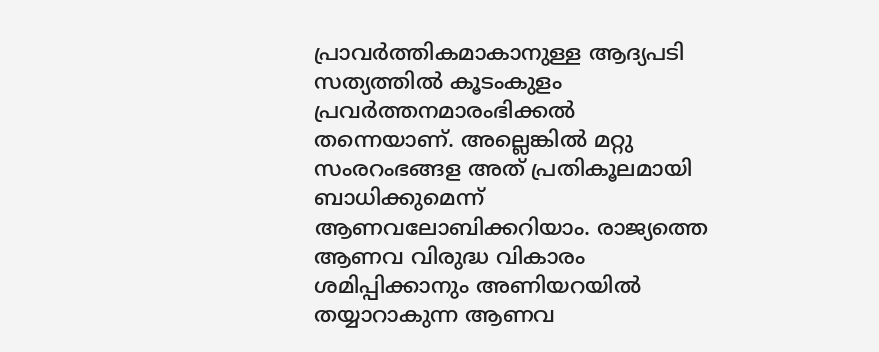പ്രാവര്‍ത്തികമാകാനുള്ള ആദ്യപടി സത്യത്തില്‍ കൂടംകുളം പ്രവര്‍ത്തനമാരംഭിക്കല്‍ തന്നെയാണ്. അല്ലെങ്കില്‍ മറ്റു സംരറംഭങ്ങള അത് പ്രതികൂലമായി ബാധിക്കുമെന്ന് ആണവലോബിക്കറിയാം. രാജ്യത്തെ ആണവ വിരുദ്ധ വികാരം ശമിപ്പിക്കാനും അണിയറയില്‍ തയ്യാറാകുന്ന ആണവ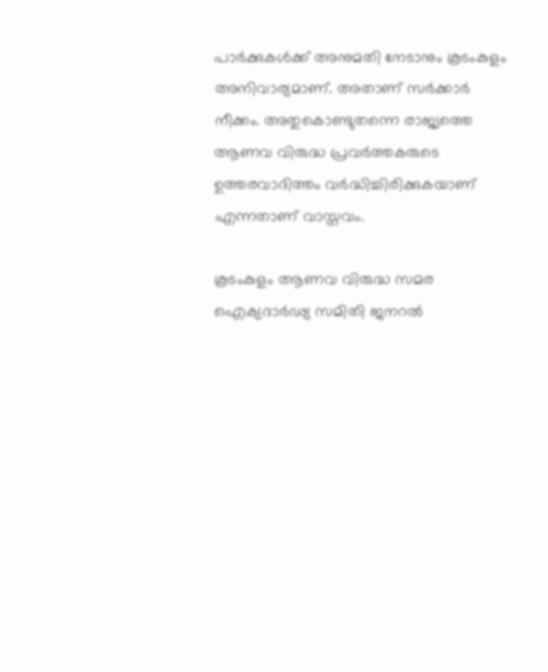പാര്‍ക്കുകള്‍ക്ക് അനുമതി നേടാനും കൂടംകുളം അനിവാര്യമാണ്. അതാണ് സര്‍ക്കാര്‍ നീക്കം. അതുകൊണ്ടുതന്നെ രാജ്യത്തെ ആണവ വിരുദ്ധ പ്രവര്‍ത്തകരുടെ ഉത്തരവാദിത്തം വര്‍ദ്ധിച്ചിരിക്കുകയാണ് എന്നതാണ് വാസ്തവം.

കൂടംകുളം ആണവ വിരുദ്ധ സമര ഐക്യദാര്‍ഢ്യ സമിതി ജനറല്‍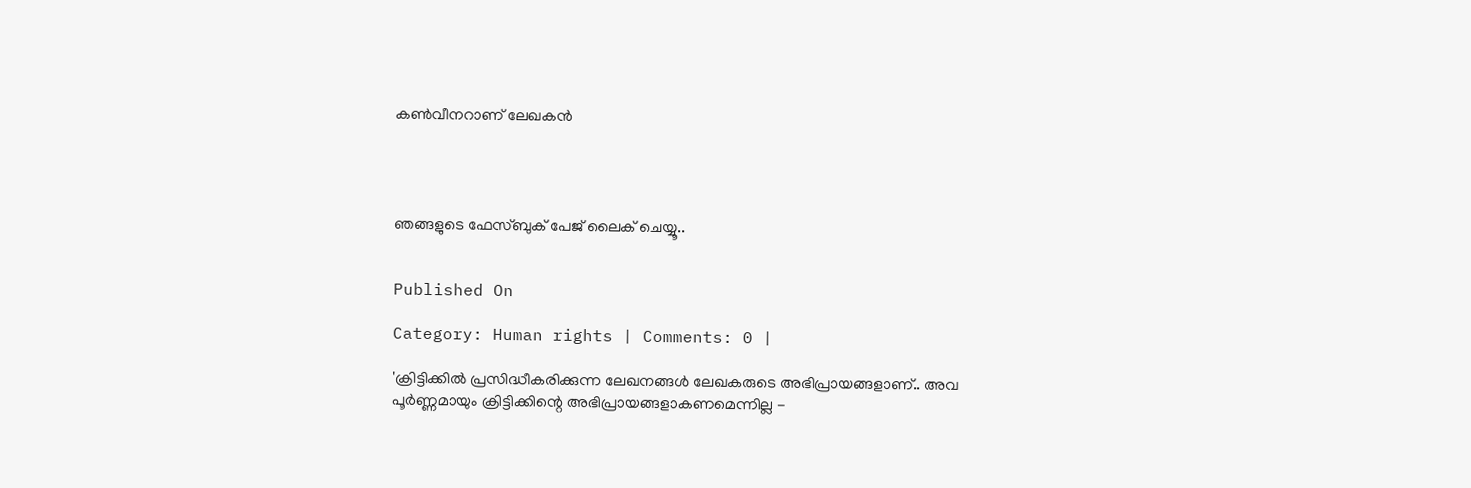കണ്‍വീനറാണ് ലേഖകന്‍




ഞങ്ങളുടെ ഫേസ്ബുക് പേജ് ലൈക് ചെയ്യൂ..


Published On

Category: Human rights | Comments: 0 |

'ക്രിട്ടിക്കില്‍ പ്രസിദ്ധീകരിക്കുന്ന ലേഖനങ്ങള്‍ ലേഖകരുടെ അഭിപ്രായങ്ങളാണ്.. അവ പൂര്‍ണ്ണമായും ക്രിട്ടിക്കിന്റെ അഭിപ്രായങ്ങളാകണമെന്നില്ല -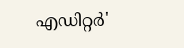എഡിറ്റര്‍'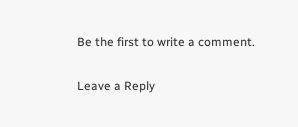Be the first to write a comment.

Leave a Reply